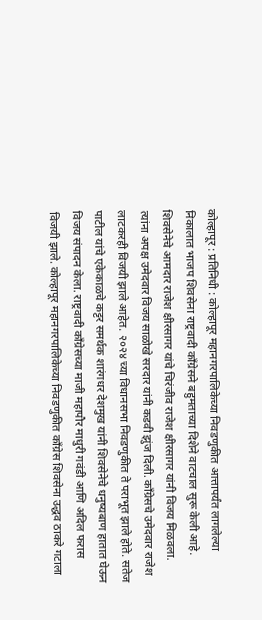कोल्हापूर : प्रतिनिधी : कोल्हापूर महानगरपालिकेच्या निवडणुकीत आत्तापर्यंत लागलेल्या निकालात भाजप शिवसेना राष्ट्रवादी काँग्रेसने बहुमताच्या दिशेने वाटचाल सुरू केली आहे. शिवसेनेचे आमदार राजेश क्षीरसागर यांचे चिरंजीव राजेश क्षीरसागर यांनी विजय मिळवला. त्यांना अपक्ष उमेदवार विजय साळोखे सरदार यांनी कडवी झुंज दिली. काँग्रेसचे उमेदवार राजेश लाटकरही विजयी झाले आहेत. २०२४ च्या विधानसभा निवडणुकीत ते पराभूत झाले होते. सतेज पाटील यांचे एकेकाळचे कट्टर समर्थक शारंगधर देशमुख यांनी शिवसेनेचे धनुष्यबाण हातात घेऊन विजय संपादन केला. राष्ट्रवादी काँग्रेसच्या माजी महापौर माधुरी गवंडी आणि अदिल फरास विजयी झाले. कोल्हापूर महानगरपालिकेच्या निवडणुकीत काँग्रेस शिवसेना उद्धव ठाकरे गटाला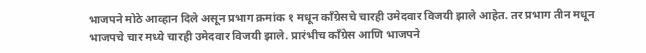भाजपने मोठे आव्हान दिले असून प्रभाग क्रमांक १ मधून काँग्रेसचे चारही उमेदवार विजयी झाले आहेत. तर प्रभाग तीन मधून भाजपचे चार मध्ये चारही उमेदवार विजयी झाले. प्रारंभीच काँग्रेस आणि भाजपने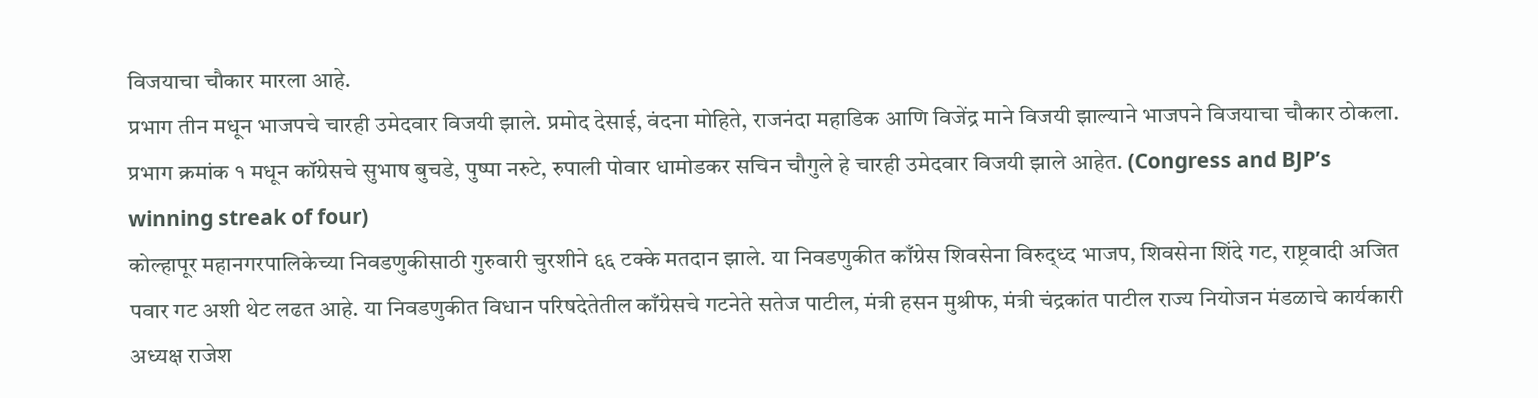विजयाचा चौकार मारला आहे.
प्रभाग तीन मधून भाजपचे चारही उमेदवार विजयी झाले. प्रमोद देसाई, वंदना मोहिते, राजनंदा महाडिक आणि विजेंद्र माने विजयी झाल्याने भाजपने विजयाचा चौकार ठोकला. प्रभाग क्रमांक १ मधून कॉग्रेसचे सुभाष बुचडे, पुष्पा नरुटे, रुपाली पोवार धामोडकर सचिन चौगुले हे चारही उमेदवार विजयी झाले आहेत. (Congress and BJP’s winning streak of four)
कोल्हापूर महानगरपालिकेच्या निवडणुकीसाठी गुरुवारी चुरशीने ६६ टक्के मतदान झाले. या निवडणुकीत काँग्रेस शिवसेना विरुद्ध्द भाजप, शिवसेना शिंदे गट, राष्ट्रवादी अजित पवार गट अशी थेट लढत आहे. या निवडणुकीत विधान परिषदेतेतील काँग्रेसचे गटनेते सतेज पाटील, मंत्री हसन मुश्रीफ, मंत्री चंद्रकांत पाटील राज्य नियोजन मंडळाचे कार्यकारी अध्यक्ष राजेश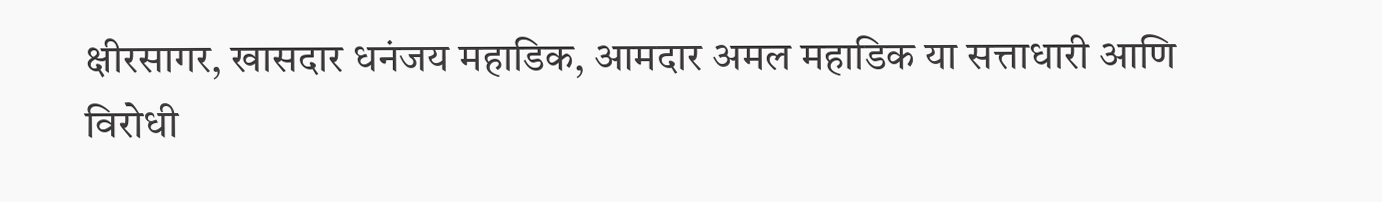क्षीरसागर, खासदार धनंजय महाडिक, आमदार अमल महाडिक या सत्ताधारी आणि विरोधी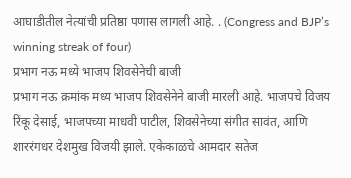आघाडीतील नेत्यांची प्रतिष्ठा पणास लागली आहे. . (Congress and BJP’s winning streak of four)
प्रभाग नऊ मध्ये भाजप शिवसेनेची बाजी
प्रभाग नऊ क्रमांक मध्य भाजप शिवसेनेने बाजी मारली आहे. भाजपचे विजय रिंकू देसाई, भाजपच्या माधवी पाटील, शिवसेनेच्या संगीत सावंत, आणि शाररंगधर देशमुख विजयी झाले. एकेकाळचे आमदार सतेज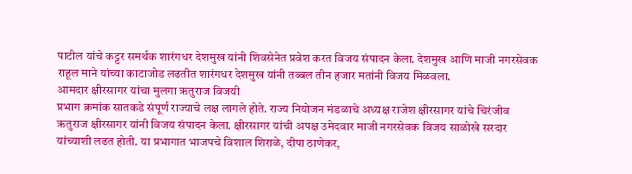पाटील यांचे कट्टर समर्थक शारंगधर देशमुख यांनी शिवसेनेत प्रवेश करत विजय संपादन केला. देशमुख आणि माजी नगरसेवक राहूल माने यांच्या काटाजोड लढतीत शारंगधर देशमुख यांनी तब्बल तीन हजार मतांनी विजय मिळवला.
आमदार क्षीरसागर यांचा मुलगा ऋतुराज विजयी
प्रभाग क्रमांक सातकडे संपूर्ण राज्याचे लक्ष लागले होते. राज्य नियोजन मंडळाचे अध्यक्ष राजेश क्षीरसागर यांचे चिरंजीव ऋतुराज क्षीरसागर यांनी विजय संपादन केला. क्षीरसागर यांची अपक्ष उमेदवार माजी नगरसेवक विजय साळोखे सरदार यांच्याशी लढत होती. या प्रभागात भाजपचे विशाल शिराळे, दीपा ठाणेकर,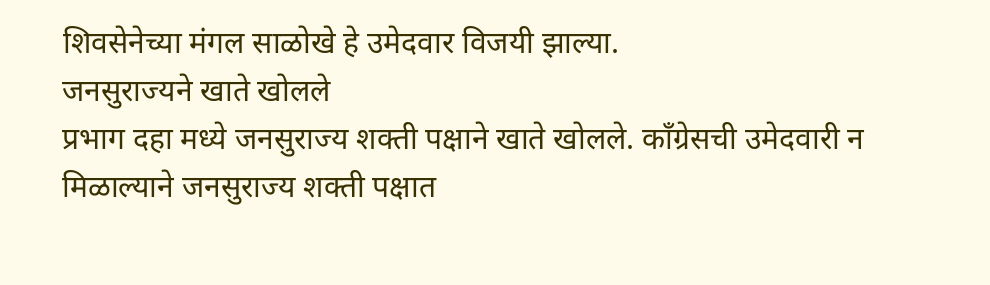शिवसेनेच्या मंगल साळोखे हे उमेदवार विजयी झाल्या.
जनसुराज्यने खाते खोलले
प्रभाग दहा मध्ये जनसुराज्य शक्ती पक्षाने खाते खोलले. काँग्रेसची उमेदवारी न मिळाल्याने जनसुराज्य शक्ती पक्षात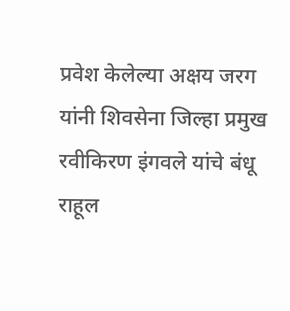प्रवेश केलेल्या अक्षय जरग यांनी शिवसेना जिल्हा प्रमुख रवीकिरण इंगवले यांचे बंधू राहूल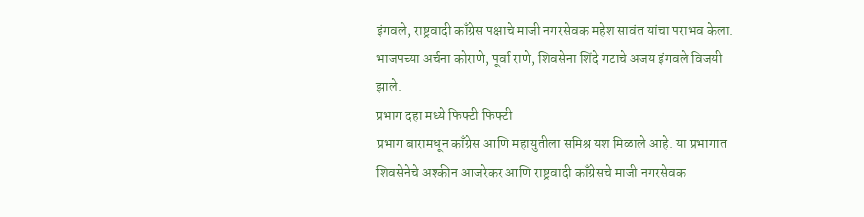इंगवले, राष्ट्रवादी काँग्रेस पक्षाचे माजी नगरसेवक महेश सावंत यांचा पराभव केला. भाजपच्या अर्चना कोराणे, पूर्वा राणे, शिवसेना शिंदे गटाचे अजय इंगवले विजयी झाले.
प्रभाग दहा मध्ये फिफ्टी फिफ्टी
प्रभाग बारामधून काँग्रेस आणि महायुतीला समिश्र यश मिळाले आहे. या प्रभागात शिवसेनेचे अश्कीन आजरेकर आणि राष्ट्रवादी काँग्रेसचे माजी नगरसेवक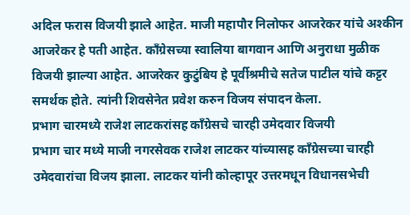अदिल फरास विजयी झाले आहेत. माजी महापौर निलोफर आजरेकर यांचे अश्कीन आजरेकर हे पती आहेत. काँग्रेसच्या स्वालिया बागवान आणि अनुराधा मुळीक विजयी झाल्या आहेत. आजरेकर कुटुंबिय हे पूर्वीश्रमीचे सतेज पाटील यांचे कट्टर समर्थक होते. त्यांनी शिवसेनेत प्रवेश करुन विजय संपादन केला.
प्रभाग चारमध्ये राजेश लाटकरांसह काँग्रेसचे चारही उमेदवार विजयी
प्रभाग चार मध्ये माजी नगरसेवक राजेश लाटकर यांच्यासह काँग्रेसच्या चारही उमेदवारांचा विजय झाला. लाटकर यांनी कोल्हापूर उत्तरमधून विधानसभेची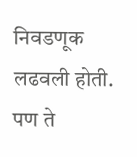निवडणूक लढवली होती. पण ते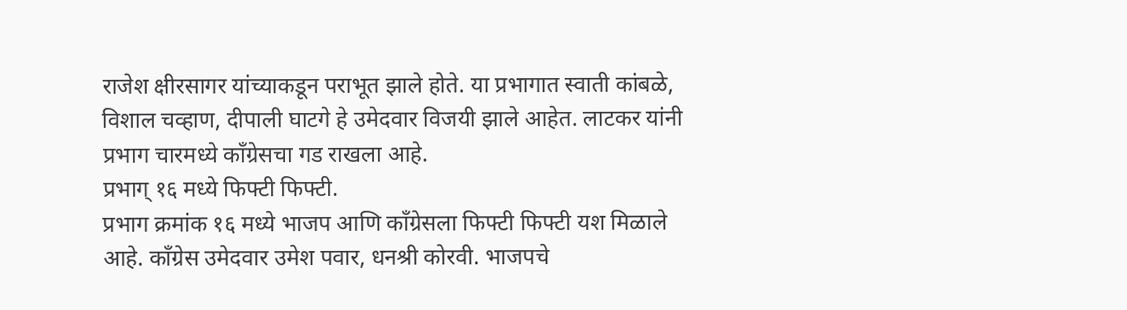राजेश क्षीरसागर यांच्याकडून पराभूत झाले होते. या प्रभागात स्वाती कांबळे, विशाल चव्हाण, दीपाली घाटगे हे उमेदवार विजयी झाले आहेत. लाटकर यांनी प्रभाग चारमध्ये काँग्रेसचा गड राखला आहे.
प्रभाग् १६ मध्ये फिफ्टी फिफ्टी.
प्रभाग क्रमांक १६ मध्ये भाजप आणि काँग्रेसला फिफ्टी फिफ्टी यश मिळाले आहे. काँग्रेस उमेदवार उमेश पवार, धनश्री कोरवी. भाजपचे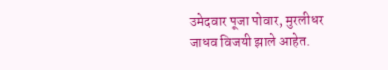उमेदवार पूजा पोवार, मुरलीधर जाधव विजयी झाले आहेत.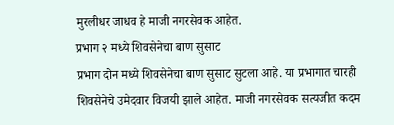मुरलीधर जाधव हे माजी नगरसेवक आहेत.
प्रभाग २ मध्ये शिवसेनेचा बाण सुसाट
प्रभाग दोन मध्ये शिवसेनेचा बाण सुसाट सुटला आहे. या प्रभागात चारही शिवसेनेचे उमेदवार विजयी झाले आहेत. माजी नगरसेवक सत्यजीत कदम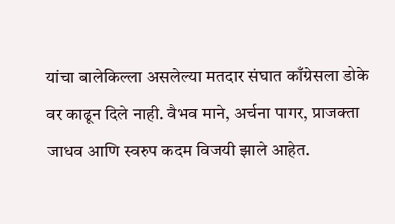यांचा बालेकिल्ला असलेल्या मतदार संघात काँग्रेसला डोके वर काढून दिले नाही. वैभव माने, अर्चना पागर, प्राजक्ता जाधव आणि स्वरुप कदम विजयी झाले आहेत.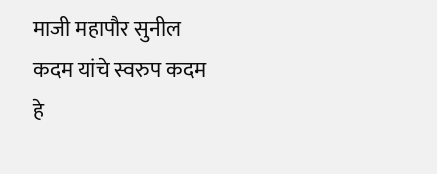माजी महापौर सुनील कदम यांचे स्वरुप कदम हे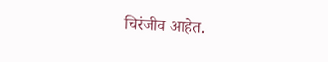चिरंजीव आहेत.